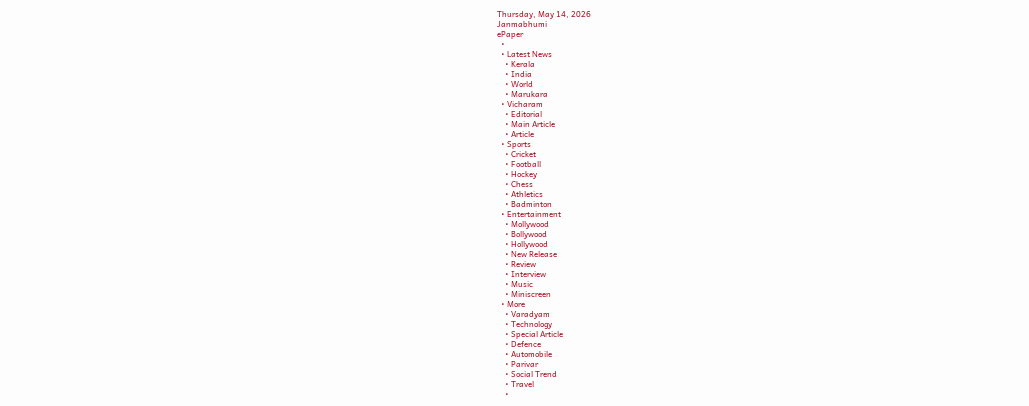Thursday, May 14, 2026
Janmabhumi
ePaper
  •
  • Latest News
    • Kerala
    • India
    • World
    • Marukara
  • Vicharam
    • Editorial
    • Main Article
    • Article
  • Sports
    • Cricket
    • Football
    • Hockey
    • Chess
    • Athletics
    • Badminton
  • Entertainment
    • Mollywood
    • Bollywood
    • Hollywood
    • New Release
    • Review
    • Interview
    • Music
    • Miniscreen
  • More
    • Varadyam
    • Technology
    • Special Article
    • Defence
    • Automobile
    • Parivar
    • Social Trend
    • Travel
    •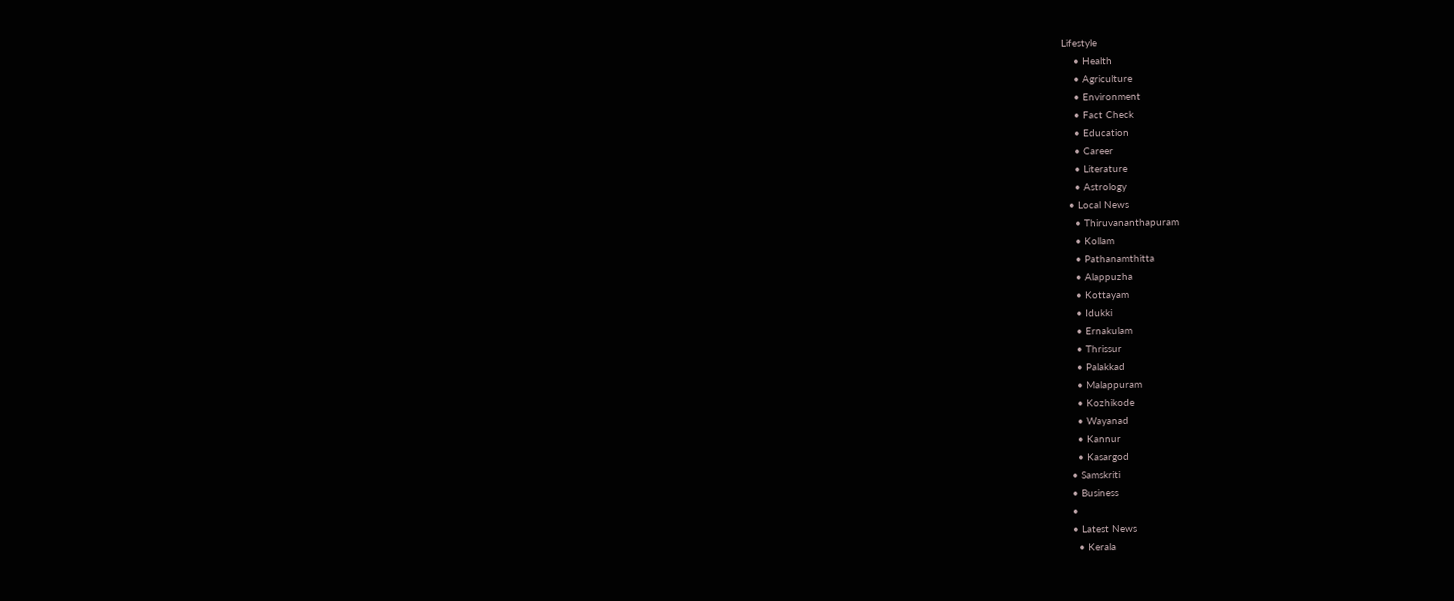Lifestyle
    • Health
    • Agriculture
    • Environment
    • Fact Check
    • Education
    • Career
    • Literature
    • Astrology
  • Local News
    • Thiruvananthapuram
    • Kollam
    • Pathanamthitta
    • Alappuzha
    • Kottayam
    • Idukki
    • Ernakulam
    • Thrissur
    • Palakkad
    • Malappuram
    • Kozhikode
    • Wayanad
    • Kannur
    • Kasargod
  • Samskriti
  • Business
  •
  • Latest News
    • Kerala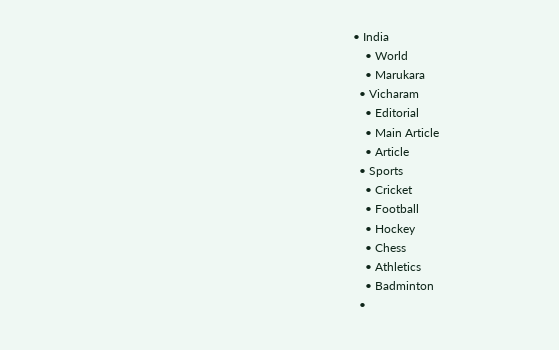• India
    • World
    • Marukara
  • Vicharam
    • Editorial
    • Main Article
    • Article
  • Sports
    • Cricket
    • Football
    • Hockey
    • Chess
    • Athletics
    • Badminton
  •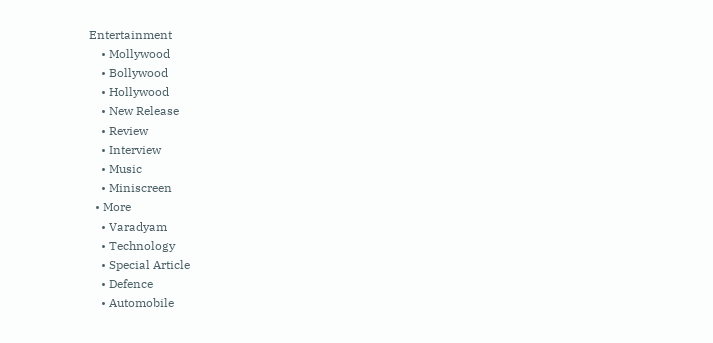Entertainment
    • Mollywood
    • Bollywood
    • Hollywood
    • New Release
    • Review
    • Interview
    • Music
    • Miniscreen
  • More
    • Varadyam
    • Technology
    • Special Article
    • Defence
    • Automobile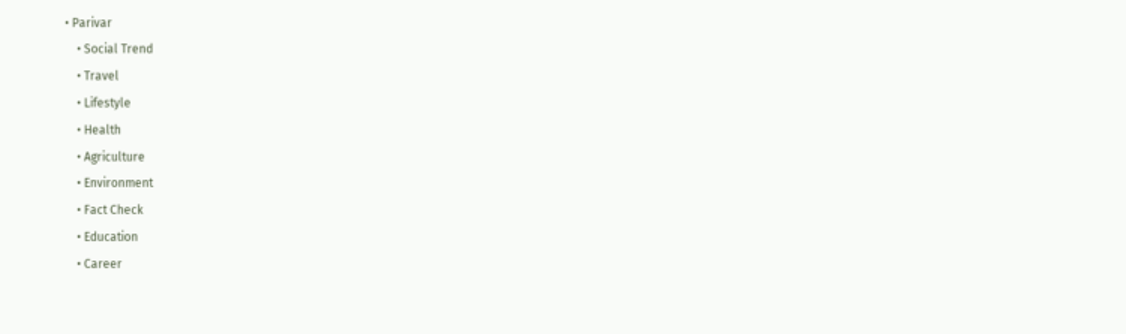• Parivar
    • Social Trend
    • Travel
    • Lifestyle
    • Health
    • Agriculture
    • Environment
    • Fact Check
    • Education
    • Career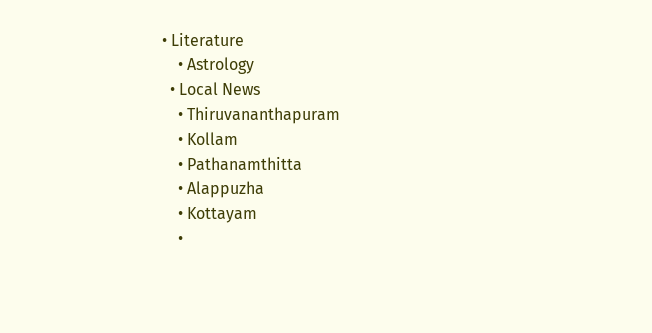• Literature
    • Astrology
  • Local News
    • Thiruvananthapuram
    • Kollam
    • Pathanamthitta
    • Alappuzha
    • Kottayam
    •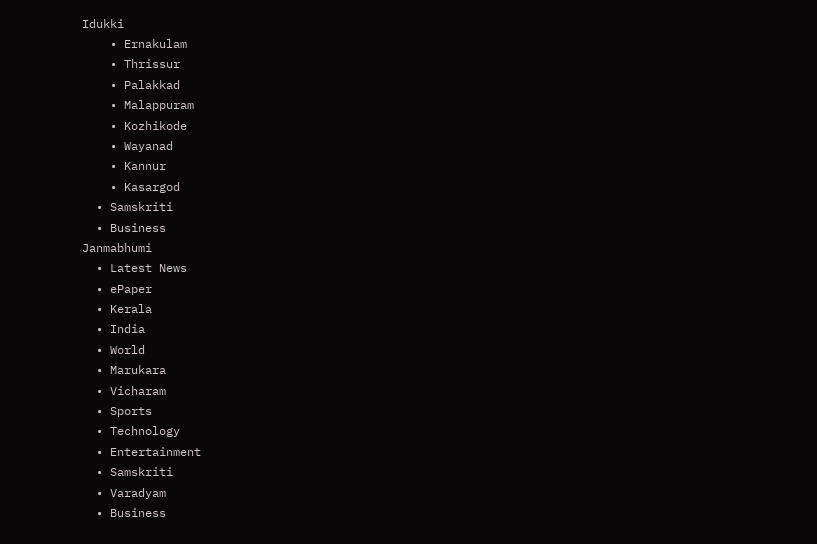Idukki
    • Ernakulam
    • Thrissur
    • Palakkad
    • Malappuram
    • Kozhikode
    • Wayanad
    • Kannur
    • Kasargod
  • Samskriti
  • Business
Janmabhumi
  • Latest News
  • ePaper
  • Kerala
  • India
  • World
  • Marukara
  • Vicharam
  • Sports
  • Technology
  • Entertainment
  • Samskriti
  • Varadyam
  • Business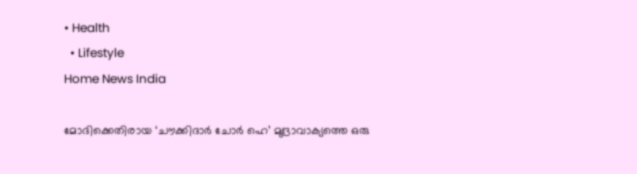• Health
  • Lifestyle
Home News India

മോദിക്കെതിരായ ‘ചൗക്കിദാര്‍ ചോര്‍ ഹെ’ മുദ്രാവാക്യത്തെ ഒരു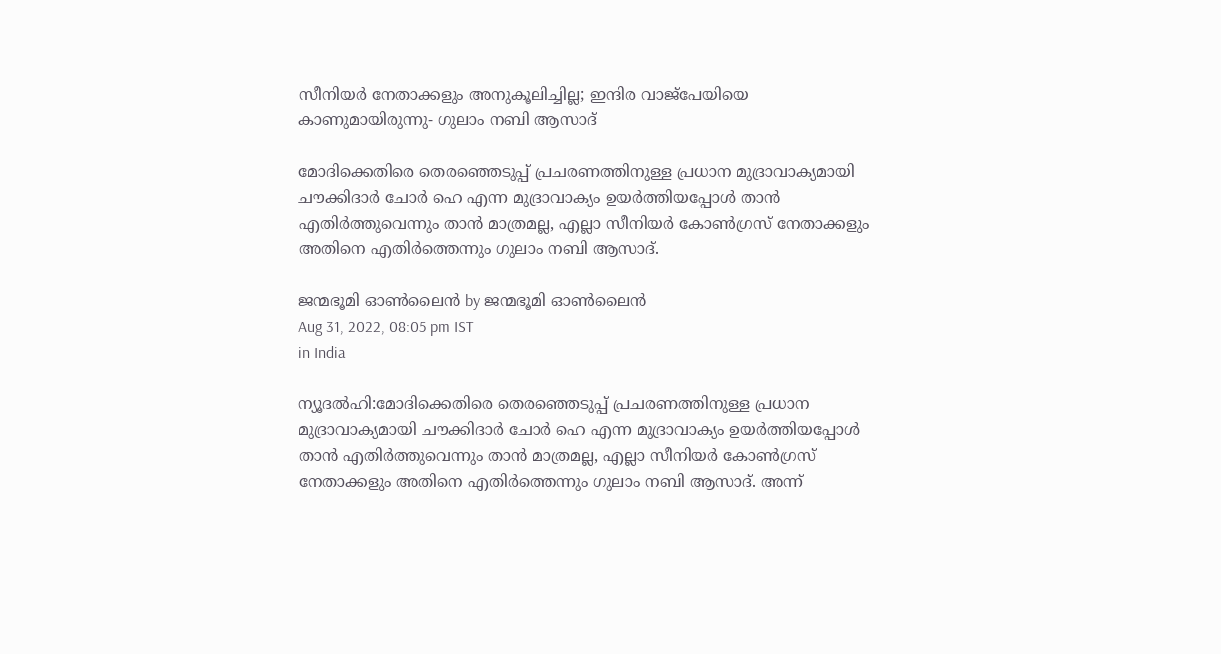സീനിയര്‍ നേതാക്കളും അനുകൂലിച്ചില്ല; ഇന്ദിര വാജ്പേയിയെ കാണുമായിരുന്നു- ഗുലാം നബി ആസാദ്

മോദിക്കെതിരെ തെരഞ്ഞെടുപ്പ് പ്രചരണത്തിനുള്ള പ്രധാന മുദ്രാവാക്യമായി ചൗക്കിദാര്‍ ചോര്‍ ഹെ എന്ന മുദ്രാവാക്യം ഉയര്‍ത്തിയപ്പോള്‍ താന്‍ എതിര്‍ത്തുവെന്നും താന്‍ മാത്രമല്ല, എല്ലാ സീനിയര്‍ കോണ്‍ഗ്രസ് നേതാക്കളും അതിനെ എതിര്‍ത്തെന്നും ഗുലാം നബി ആസാദ്.

ജന്മഭൂമി ഓണ്‍ലൈന്‍ by ജന്മഭൂമി ഓണ്‍ലൈന്‍
Aug 31, 2022, 08:05 pm IST
in India

ന്യൂദല്‍ഹി:മോദിക്കെതിരെ തെരഞ്ഞെടുപ്പ് പ്രചരണത്തിനുള്ള പ്രധാന മുദ്രാവാക്യമായി ചൗക്കിദാര്‍ ചോര്‍ ഹെ എന്ന മുദ്രാവാക്യം ഉയര്‍ത്തിയപ്പോള്‍ താന്‍ എതിര്‍ത്തുവെന്നും താന്‍ മാത്രമല്ല, എല്ലാ സീനിയര്‍ കോണ്‍ഗ്രസ് നേതാക്കളും അതിനെ എതിര്‍ത്തെന്നും ഗുലാം നബി ആസാദ്. അന്ന്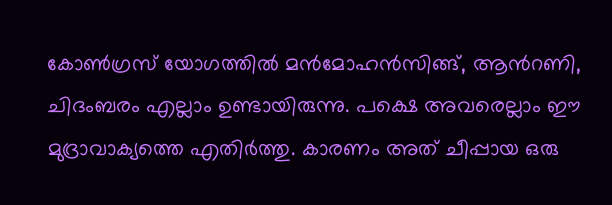കോണ്‍ഗ്രസ് യോഗത്തില്‍ മന്‍മോഹന്‍സിങ്ങ്, ആന്‍റണി, ചിദംബരം എല്ലാം ഉണ്ടായിരുന്നു. പക്ഷെ അവരെല്ലാം ഈ മുദ്രാവാക്യത്തെ എതിര്‍ത്തു. കാരണം അത് ചീപ്പായ ഒരു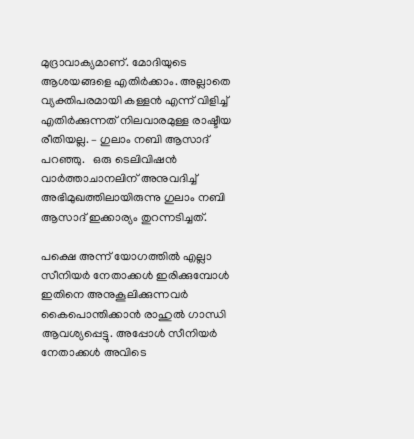മുദ്രാവാക്യമാണ്. മോദിയുടെ ആശയങ്ങളെ എതിര്‍ക്കാം. അല്ലാതെ വ്യക്തിപരമായി കള്ളന്‍ എന്ന് വിളിച്ച് എതിര്‍ക്കുന്നത് നിലവാരമുള്ള രാഷ്ടീയ രീതിയല്ല. – ഗുലാം നബി ആസാദ് പറഞ്ഞു.   ഒരു ടെലിവിഷന്‍ വാര്‍ത്താചാനലിന് അനുവദിച്ച് അഭിമുഖത്തിലായിരുന്നു ഗുലാം നബി ആസാദ് ഇക്കാര്യം തുറന്നടിച്ചത്.

പക്ഷെ അന്ന് യോഗത്തില്‍ എല്ലാ സീനിയര്‍ നേതാക്കള്‍ ഇരിക്കുമ്പോള്‍ ഇതിനെ അനുകൂലിക്കുന്നവര്‍ കൈപൊന്തിക്കാന്‍ രാഹുല്‍ ഗാന്ധി ആവശ്യപ്പെട്ടു. അപ്പോള്‍ സീനിയര്‍ നേതാക്കള്‍ അവിടെ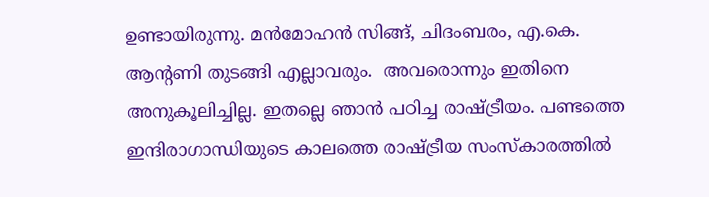ഉണ്ടായിരുന്നു. മന്‍മോഹന്‍ സിങ്ങ്, ചിദംബരം, എ.കെ. ആന്‍റണി തുടങ്ങി എല്ലാവരും.  അവരൊന്നും ഇതിനെ അനുകൂലിച്ചില്ല. ഇതല്ലെ ഞാന്‍ പഠിച്ച രാഷ്‌ട്രീയം. പണ്ടത്തെ ഇന്ദിരാഗാന്ധിയുടെ കാലത്തെ രാഷ്‌ട്രീയ സംസ്കാരത്തില്‍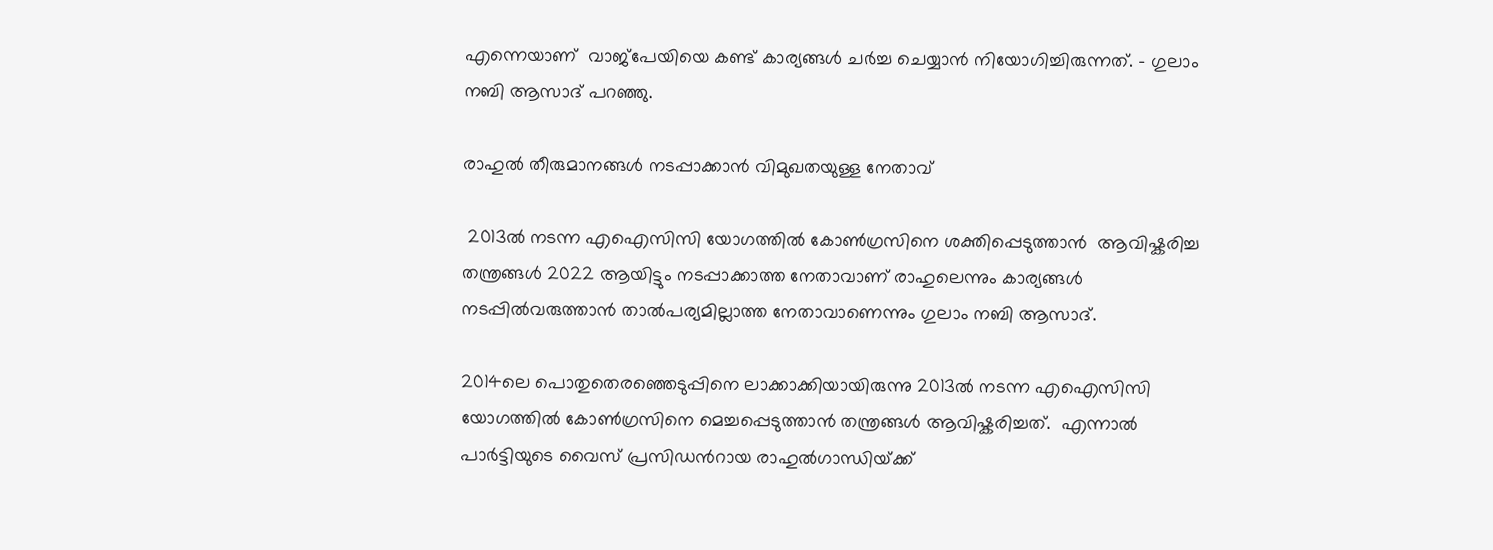എന്നെയാണ്  വാജ്പേയിയെ കണ്ട് കാര്യങ്ങള്‍ ചര്‍ച്ച ചെയ്യാന്‍ നിയോഗിച്ചിരുന്നത്. – ഗുലാം നബി ആസാദ് പറഞ്ഞു.

രാഹുല്‍ തീരുമാനങ്ങള്‍ നടപ്പാക്കാന്‍ വിമുഖതയുള്ള നേതാവ്

 2013ല്‍ നടന്ന എഐസിസി യോഗത്തില്‍ കോണ്‍ഗ്രസിനെ ശക്തിപ്പെടുത്താന്‍  ആവിഷ്കരിച്ച  തന്ത്രങ്ങള്‍ 2022 ആയിട്ടും നടപ്പാക്കാത്ത നേതാവാണ് രാഹുലെന്നും കാര്യങ്ങള്‍ നടപ്പില്‍വരുത്താന്‍ താല്‍പര്യമില്ലാത്ത നേതാവാണെന്നും ഗുലാം നബി ആസാദ്.

2014ലെ പൊതുതെരഞ്ഞെടുപ്പിനെ ലാക്കാക്കിയായിരുന്നു 2013ല്‍ നടന്ന എഐസിസി യോഗത്തില്‍ കോണ്‍ഗ്രസിനെ മെച്ചപ്പെടുത്താന്‍ തന്ത്രങ്ങള്‍ ആവിഷ്കരിച്ചത്.  എന്നാല്‍ പാര്‍ട്ടിയുടെ വൈസ് പ്രസിഡന്‍റായ രാഹുല്‍ഗാന്ധിയ്‌ക്ക്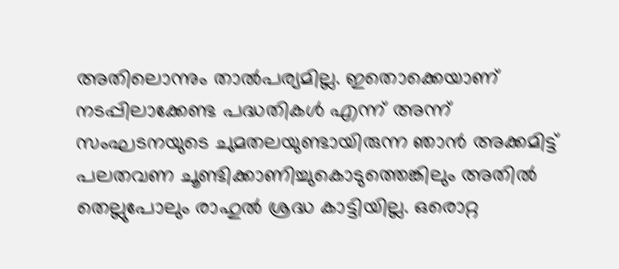അതിലൊന്നും താല്‍പര്യമില്ല. ഇതൊക്കെയാണ് നടപ്പിലാക്കേണ്ട പദ്ധതികള്‍ എന്ന് അന്ന് സംഘടനയുടെ ചുമതലയുണ്ടായിരുന്ന ഞാന്‍ അക്കമിട്ട് പലതവണ ചൂണ്ടിക്കാണിച്ചുകൊടുത്തെങ്കിലും അതില്‍ തെല്ലുപോലും രാഹുല്‍ ശ്രദ്ധ കാട്ടിയില്ല. ഒരൊറ്റ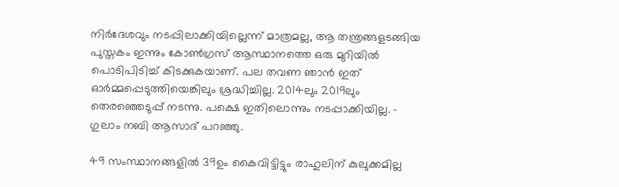നിര്‍ദേശവും നടപ്പിലാക്കിയില്ലെന്ന് മാത്രമല്ല, ആ തന്ത്രങ്ങളടങ്ങിയ പുസ്തകം ഇന്നും കോണ്‍ഗ്രസ് ആസ്ഥാനത്തെ ഒരു മുറിയില്‍ പൊടിപിടിച്ച് കിടക്കുകയാണ്. പല തവണ ഞാന്‍ ഇത് ഓര്‍മ്മപ്പെടുത്തിയെങ്കിലും ശ്രദ്ധിച്ചില്ല. 2014ലും 2019ലും തെരഞ്ഞെടുപ്പ് നടന്നു. പക്ഷെ ഇതിലൊന്നും നടപ്പാക്കിയില്ല. – ഗുലാം നബി ആസാദ് പറഞ്ഞു.

49 സംസ്ഥാനങ്ങളില്‍ 39ഉം കൈവിട്ടിട്ടും രാഹുലിന് കുലുക്കമില്ല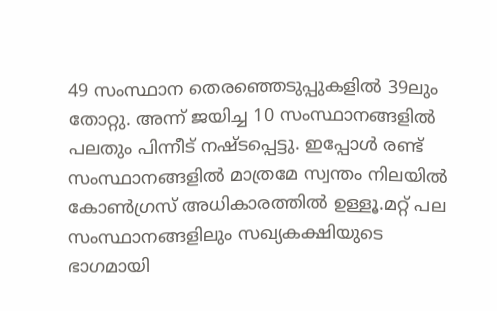49 സംസ്ഥാന തെരഞ്ഞെടുപ്പുകളില്‍ 39ലും തോറ്റു. അന്ന് ജയിച്ച 10 സംസ്ഥാനങ്ങളില്‍ പലതും പിന്നീട് നഷ്ടപ്പെട്ടു. ഇപ്പോള്‍ രണ്ട് സംസ്ഥാനങ്ങളില്‍ മാത്രമേ സ്വന്തം നിലയില്‍ കോണ്‍ഗ്രസ് അധികാരത്തില്‍ ഉള്ളൂ.മറ്റ് പല സംസ്ഥാനങ്ങളിലും സഖ്യകക്ഷിയുടെ ഭാഗമായി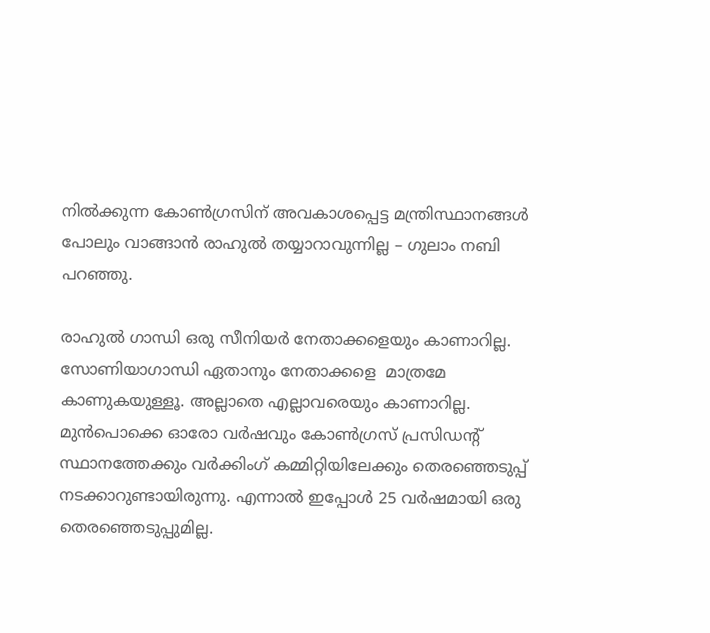നില്‍ക്കുന്ന കോണ്‍ഗ്രസിന് അവകാശപ്പെട്ട മന്ത്രിസ്ഥാനങ്ങള്‍ പോലും വാങ്ങാന്‍ രാഹുല്‍ തയ്യാറാവുന്നില്ല – ഗുലാം നബി പറഞ്ഞു.

രാഹുല്‍ ഗാന്ധി ഒരു സീനിയര്‍ നേതാക്കളെയും കാണാറില്ല. സോണിയാഗാന്ധി ഏതാനും നേതാക്കളെ  മാത്രമേ കാണുകയുള്ളൂ. അല്ലാതെ എല്ലാവരെയും കാണാറില്ല. മുന്‍പൊക്കെ ഓരോ വര്‍ഷവും കോണ്‍ഗ്രസ് പ്രസിഡന്‍റ് സ്ഥാനത്തേക്കും വര്‍ക്കിംഗ് കമ്മിറ്റിയിലേക്കും തെരഞ്ഞെടുപ്പ് നടക്കാറുണ്ടായിരുന്നു. എന്നാല്‍ ഇപ്പോള്‍ 25 വര്‍ഷമായി ഒരു തെരഞ്ഞെടുപ്പുമില്ല.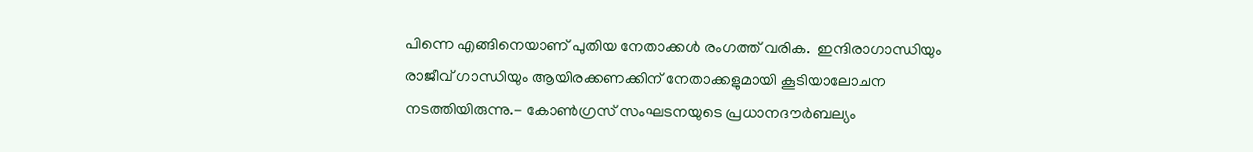പിന്നെ എങ്ങിനെയാണ് പുതിയ നേതാക്കള്‍ രംഗത്ത് വരിക.  ഇന്ദിരാഗാന്ധിയും രാജീവ് ഗാന്ധിയും ആയിരക്കണക്കിന് നേതാക്കളുമായി കൂടിയാലോചന നടത്തിയിരുന്നു.- കോണ്‍ഗ്രസ് സംഘടനയുടെ പ്രധാനദൗര്‍ബല്യം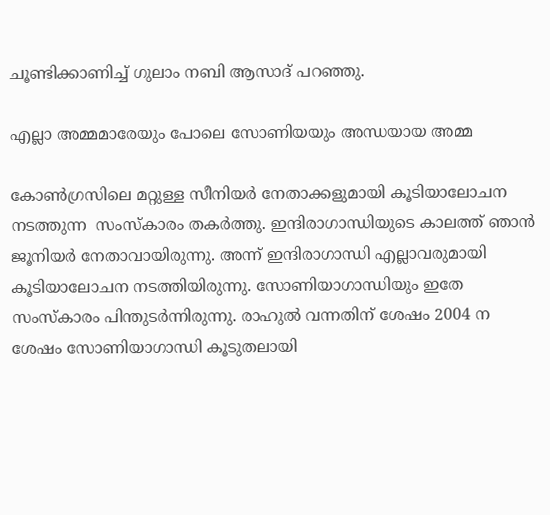ചൂണ്ടിക്കാണിച്ച് ഗുലാം നബി ആസാദ് പറഞ്ഞു.

എല്ലാ അമ്മമാരേയും പോലെ സോണിയയും അന്ധയായ അമ്മ

കോണ്‍ഗ്രസിലെ മറ്റുള്ള സീനിയര്‍ നേതാക്കളുമായി കൂടിയാലോചന നടത്തുന്ന  സംസ്കാരം തകര്‍ത്തു. ഇന്ദിരാഗാന്ധിയുടെ കാലത്ത് ഞാന്‍ ജൂനിയര്‍ നേതാവായിരുന്നു. അന്ന് ഇന്ദിരാഗാന്ധി എല്ലാവരുമായി കൂടിയാലോചന നടത്തിയിരുന്നു. സോണിയാഗാന്ധിയും ഇതേ സംസ്കാരം പിന്തുടര്‍ന്നിരുന്നു. രാഹുല്‍ വന്നതിന് ശേഷം 2004 ന ശേഷം സോണിയാഗാന്ധി കൂടുതലായി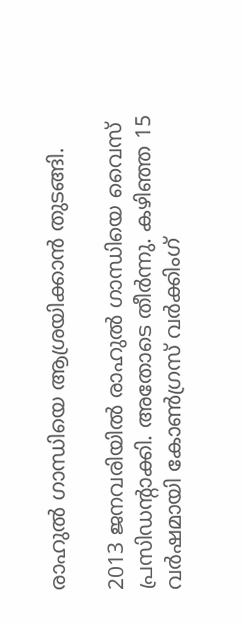രാഹുല്‍ ഗാന്ധിയെ ആശ്രയിക്കാന്‍ തുടങ്ങി.

2013 ജനവരിയില്‍ രാഹുല്‍ ഗാന്ധിയെ വൈസ് പ്രസിഡന്‍റാക്കി. അതോടെ തീര്‍ന്നു. കഴിഞ്ഞ 15 വര്‍ഷമായി കോണ്‍ഗ്രസ് വര്‍ക്കിംഗ്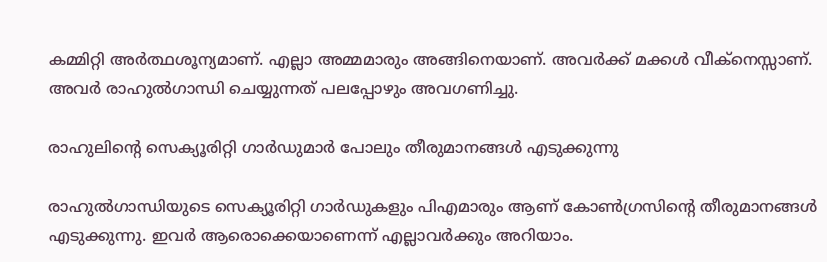കമ്മിറ്റി അര്‍ത്ഥശൂന്യമാണ്. എല്ലാ അമ്മമാരും അങ്ങിനെയാണ്. അവര്‍‍ക്ക് മക്കള്‍ വീക്നെസ്സാണ്. അവര്‍ രാഹുല്‍ഗാന്ധി ചെയ്യുന്നത് പലപ്പോഴും അവഗണിച്ചു.

രാഹുലിന്റെ സെക്യൂരിറ്റി ഗാര്‍ഡുമാര്‍ പോലും തീരുമാനങ്ങള്‍ എടുക്കുന്നു

രാഹുല്‍ഗാന്ധിയുടെ സെക്യൂരിറ്റി ഗാര്‍ഡുകളും പിഎമാരും ആണ് കോണ്‍ഗ്രസിന്റെ തീരുമാനങ്ങള്‍ എടുക്കുന്നു. ഇവര്‍ ആരൊക്കെയാണെന്ന് എല്ലാവര്‍ക്കും അറിയാം.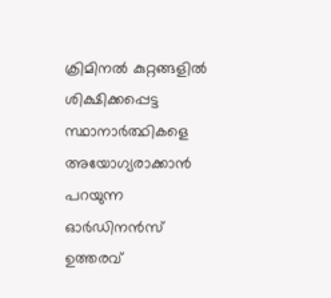ക്രിമിനല്‍ കുറ്റങ്ങളില്‍ ശിക്ഷിക്കപ്പെട്ട സ്ഥാനാര്‍ത്ഥികളെ അയോഗ്യരാക്കാന്‍ പറയുന്ന ഓര്‍ഡിനന്‍സ് ഉത്തരവ്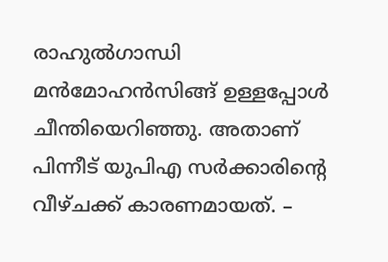രാഹുല്‍ഗാന്ധി മന്‍മോഹന്‍സിങ്ങ് ഉള്ളപ്പോള്‍ ചീന്തിയെറിഞ്ഞു. അതാണ് പിന്നീട് യുപിഎ സര്‍ക്കാരിന്റെ വീഴ്ചക്ക് കാരണമായത്. –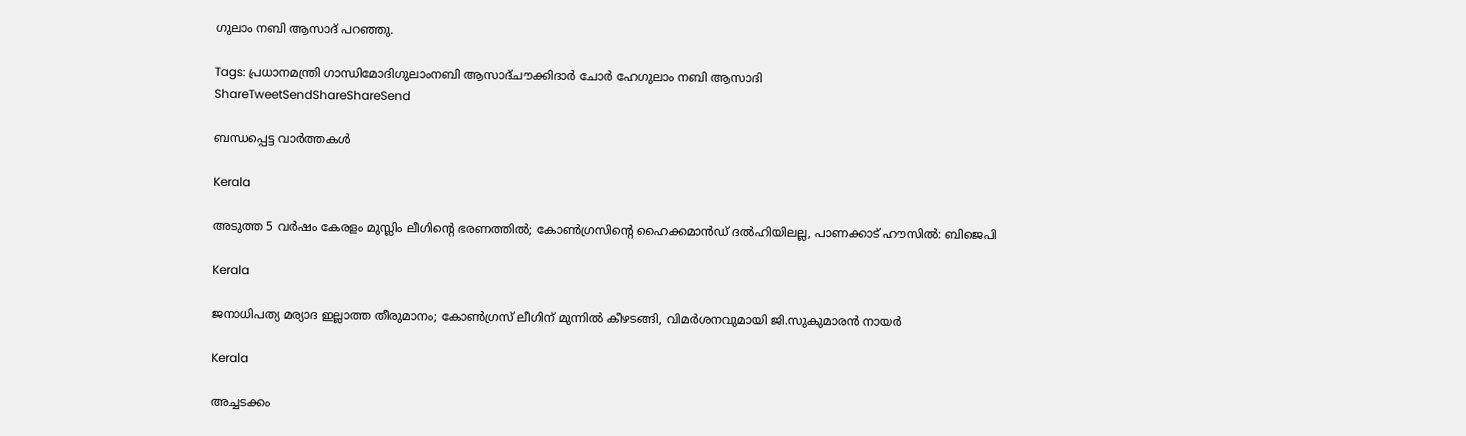ഗുലാം നബി ആസാദ് പറഞ്ഞു.

Tags: പ്രധാനമന്ത്രി ഗാന്ധിമോദിഗുലാംനബി ആസാദ്ചൗക്കിദാര്‍ ചോര്‍ ഹേഗുലാം നബി ആസാദി
ShareTweetSendShareShareSend

ബന്ധപ്പെട്ട വാര്‍ത്തകള്‍

Kerala

അടുത്ത 5 വർഷം കേരളം മുസ്ലിം ലീഗിന്റെ ഭരണത്തിൽ; കോൺഗ്രസിന്റെ ഹൈക്കമാൻഡ് ദൽഹിയിലല്ല, പാണക്കാട് ഹൗസിൽ: ബിജെപി

Kerala

ജനാധിപത്യ മര്യാദ ഇല്ലാത്ത തീരുമാനം; കോൺഗ്രസ് ലീഗിന് മുന്നിൽ കീഴടങ്ങി, വിമർശനവുമായി ജി.സുകുമാരൻ നായർ

Kerala

അച്ചടക്കം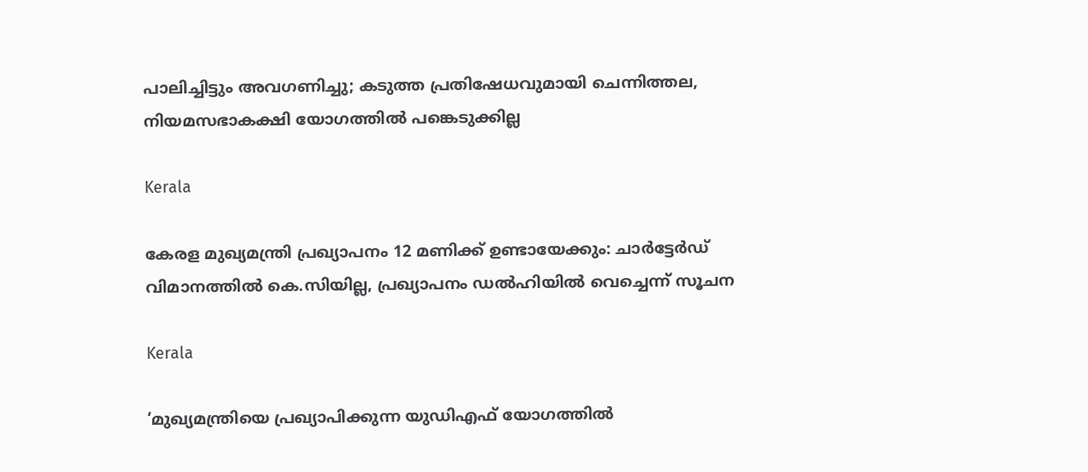പാലിച്ചിട്ടും അവഗണിച്ചു; കടുത്ത പ്രതിഷേധവുമായി ചെന്നിത്തല, നിയമസഭാകക്ഷി യോഗത്തിൽ പങ്കെടുക്കില്ല

Kerala

കേരള മുഖ്യമന്ത്രി പ്രഖ്യാപനം 12 മണിക്ക് ഉണ്ടായേക്കും: ചാർട്ടേർഡ് വിമാനത്തിൽ കെ.സിയില്ല, പ്രഖ്യാപനം ഡൽഹിയിൽ വെച്ചെന്ന് സൂചന

Kerala

‘മുഖ്യമന്ത്രിയെ പ്രഖ്യാപിക്കുന്ന യുഡിഎഫ് യോഗത്തിൽ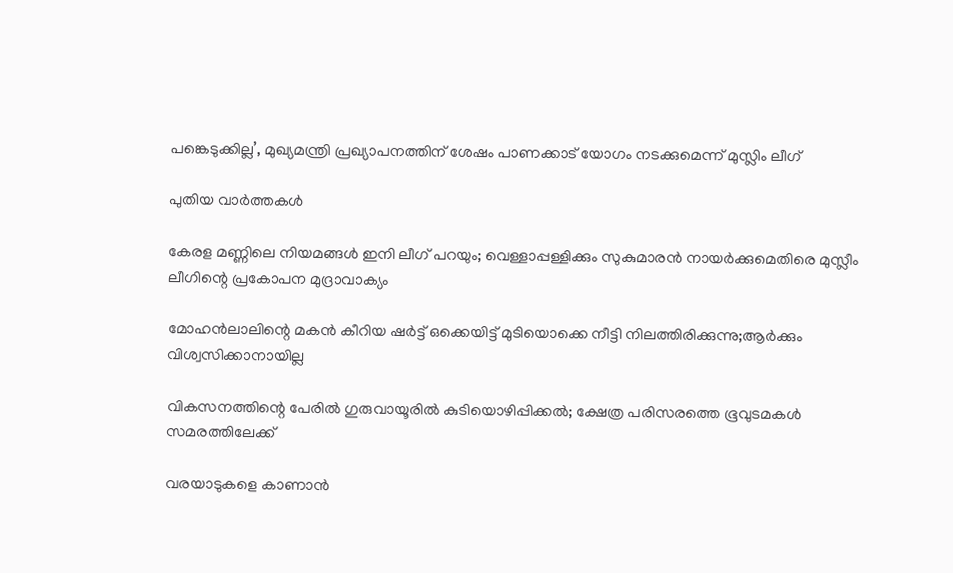പങ്കെടുക്കില്ല’, മുഖ്യമന്ത്രി പ്രഖ്യാപനത്തിന് ശേഷം പാണക്കാട് യോഗം നടക്കുമെന്ന് മുസ്ലിം ലീഗ്

പുതിയ വാര്‍ത്തകള്‍

കേരള മണ്ണിലെ നിയമങ്ങൾ ഇനി ലീഗ് പറയും; വെള്ളാപ്പള്ളിക്കും സുകുമാരൻ നായർക്കുമെതിരെ മുസ്ലീം ലീഗിന്റെ പ്രകോപന മുദ്രാവാക്യം

മോഹൻലാലിന്റെ മകൻ കീറിയ ഷർട്ട് ഒക്കെയിട്ട് മുടിയൊക്കെ നീട്ടി നിലത്തിരിക്കുന്നു;ആർക്കും വിശ്വസിക്കാനായില്ല

വികസനത്തിന്റെ പേരില്‍ ഗുരുവായൂരില്‍ കുടിയൊഴിപ്പിക്കല്‍; ക്ഷേത്ര പരിസരത്തെ ഭൂവുടമകള്‍ സമരത്തിലേക്ക്

വരയാടുകളെ കാണാന്‍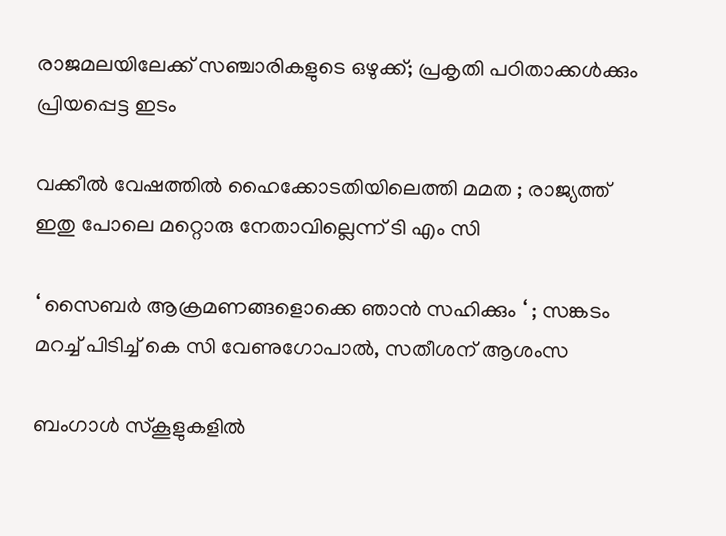രാജമലയിലേക്ക് സഞ്ചാരികളുടെ ഒഴുക്ക്; പ്രകൃതി പഠിതാക്കള്‍ക്കും പ്രിയപ്പെട്ട ഇടം

വക്കീൽ വേഷത്തിൽ ഹൈക്കോടതിയിലെത്തി മമത ; രാജ്യത്ത് ഇതു പോലെ മറ്റൊരു നേതാവില്ലെന്ന് ടി എം സി

‘ സൈബർ ആക്രമണങ്ങളൊക്കെ ഞാൻ സഹിക്കും ‘ ; സങ്കടം മറച്ച് പിടിച്ച് കെ സി വേണുഗോപാൽ, സതീശന് ആശംസ

ബംഗാൾ സ്‌കൂളുകളിൽ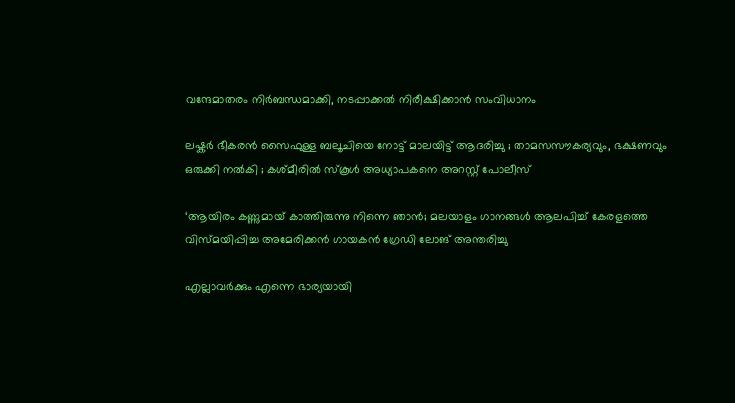വന്ദേമാതരം നിർബന്ധമാക്കി, നടപ്പാക്കൽ നിരീക്ഷിക്കാൻ സംവിധാനം

ലഷ്കർ ഭീകരൻ സൈഫുള്ള ബലൂചിയെ നോട്ട് മാലയിട്ട് ആദരിച്ചു ; താമസസൗകര്യവും, ഭക്ഷണവും ഒരുക്കി നൽകി ; കശ്മീരിൽ സ്കൂൾ അധ്യാപകനെ അറസ്റ്റ് പോലീസ്

‘ആയിരം കണ്ണുമായ് കാത്തിരുന്നു നിന്നെ ഞാൻ; മലയാളം ഗാനങ്ങള്‍ ആലപിച്ച് കേരളത്തെ വിസ്മയിപ്പിച്ച അമേരിക്കന്‍ ഗായകന്‍ ഗ്രേഡി ലോങ് അന്തരിച്ചു

എല്ലാവര്‍ക്കും എന്നെ ഭാര്യയായി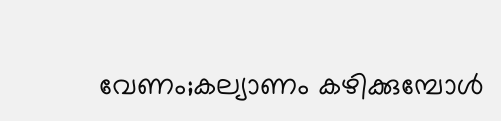വേണം;കല്യാണം കഴിക്കുമ്പോള്‍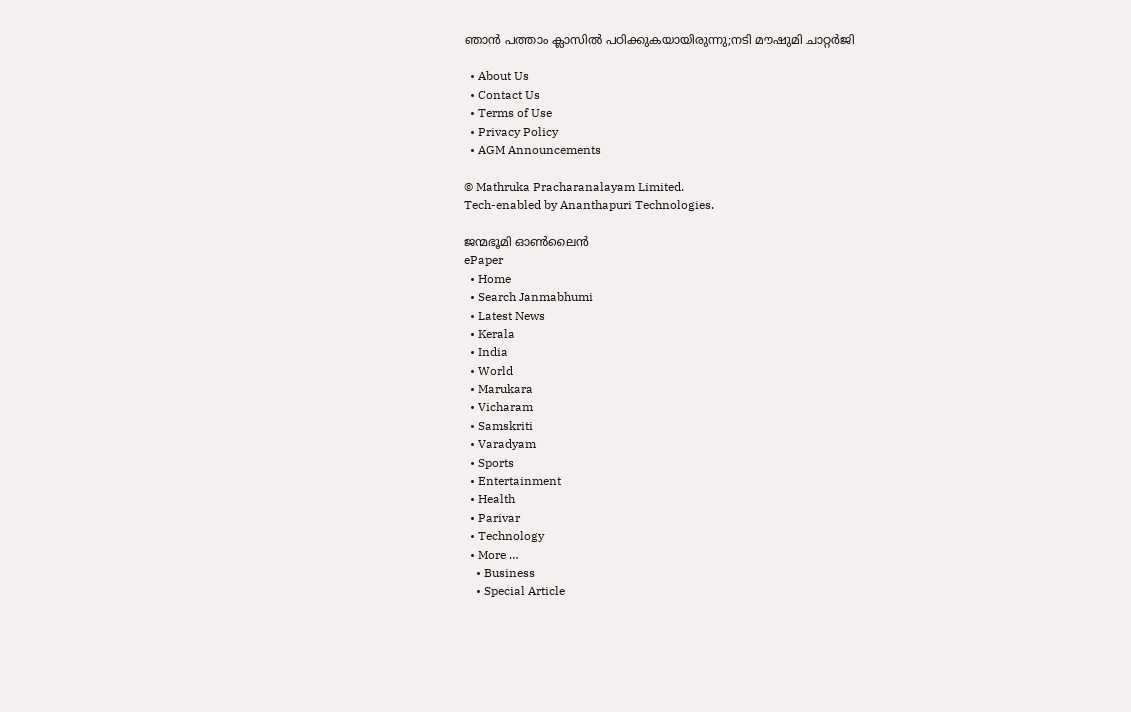ഞാന്‍ പത്താം ക്ലാസില്‍ പഠിക്കുകയായിരുന്നു;നടി മൗഷുമി ചാറ്റര്‍ജി

  • About Us
  • Contact Us
  • Terms of Use
  • Privacy Policy
  • AGM Announcements

© Mathruka Pracharanalayam Limited.
Tech-enabled by Ananthapuri Technologies.

ജന്മഭൂമി ഓണ്‍ലൈന്‍
ePaper
  • Home
  • Search Janmabhumi
  • Latest News
  • Kerala
  • India
  • World
  • Marukara
  • Vicharam
  • Samskriti
  • Varadyam
  • Sports
  • Entertainment
  • Health
  • Parivar
  • Technology
  • More …
    • Business
    • Special Article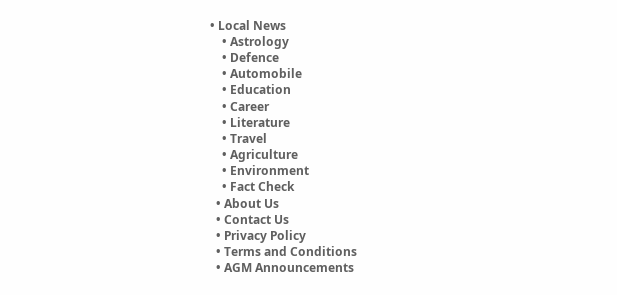• Local News
    • Astrology
    • Defence
    • Automobile
    • Education
    • Career
    • Literature
    • Travel
    • Agriculture
    • Environment
    • Fact Check
  • About Us
  • Contact Us
  • Privacy Policy
  • Terms and Conditions
  • AGM Announcements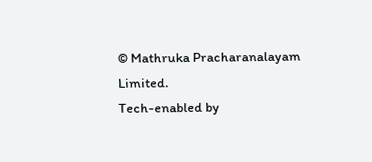© Mathruka Pracharanalayam Limited.
Tech-enabled by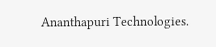Ananthapuri Technologies.